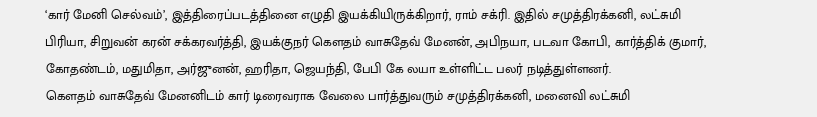‘கார் மேனி செல்வம்’, இத்திரைப்படத்தினை எழுதி இயக்கியிருக்கிறார், ராம் சக்ரி. இதில் சமுத்திரக்கனி, லட்சுமி பிரியா, சிறுவன் கரன் சக்கரவர்த்தி, இயக்குநர் கௌதம் வாசுதேவ் மேனன், அபிநயா, படவா கோபி, கார்த்திக் குமார், கோதண்டம், மதுமிதா, அர்ஜுனன், ஹரிதா, ஜெயந்தி, பேபி கே லயா உள்ளிட்ட பலர் நடித்துள்ளனர்.
கௌதம் வாசுதேவ் மேனனிடம் கார் டிரைவராக வேலை பார்த்துவரும் சமுத்திரக்கனி, மனைவி லட்சுமி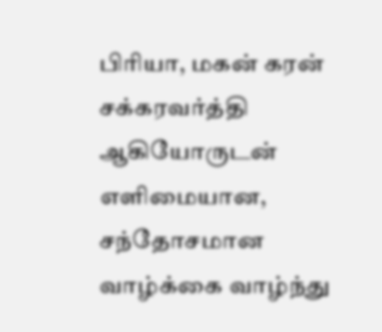பிரியா, மகன் கரன் சக்கரவர்த்தி ஆகியோருடன் எளிமையான, சந்தோசமான வாழ்க்கை வாழ்ந்து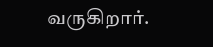வருகிறார்.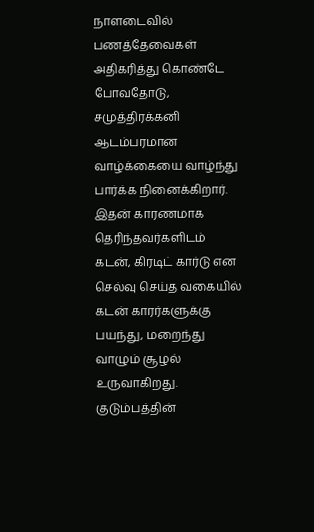நாளடைவில் பணத்தேவைகள் அதிகரித்து கொண்டே போவதோடு, சமுத்திரக்கனி ஆடம்பரமான வாழ்க்கையை வாழ்ந்து பார்க்க நினைக்கிறார். இதன் காரணமாக தெரிந்தவர்களிடம் கடன், கிரடிட் கார்டு என செல்வு செய்த வகையில் கடன் காரர்களுக்கு பயந்து, மறைந்து வாழும் சூழல் உருவாகிறது. குடும்பத்தின்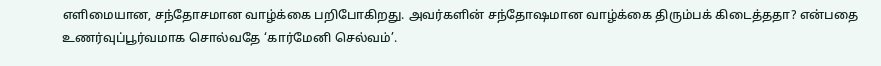எளிமையான, சந்தோசமான வாழ்க்கை பறிபோகிறது. அவர்களின் சந்தோஷமான வாழ்க்கை திரும்பக் கிடைத்ததா? என்பதை உணர்வுப்பூர்வமாக சொல்வதே ‘கார்மேனி செல்வம்’.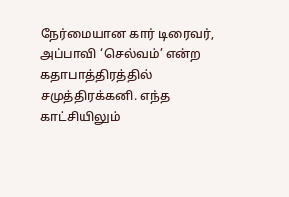நேர்மையான கார் டிரைவர், அப்பாவி ‘செல்வம்’ என்ற கதாபாத்திரத்தில் சமுத்திரக்கனி. எந்த காட்சியிலும்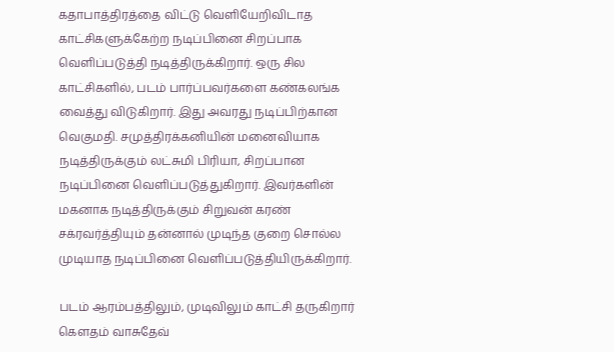கதாபாத்திரத்தை விட்டு வெளியேறிவிடாத காட்சிகளுக்கேற்ற நடிப்பினை சிறப்பாக வெளிப்படுத்தி நடித்திருக்கிறார். ஒரு சில காட்சிகளில், படம் பார்ப்பவர்களை கண்கலங்க வைத்து விடுகிறார். இது அவரது நடிப்பிற்கான வெகுமதி. சமுத்திரக்கனியின் மனைவியாக நடித்திருக்கும் லட்சுமி பிரியா, சிறப்பான நடிப்பினை வெளிப்படுத்துகிறார். இவர்களின் மகனாக நடித்திருக்கும் சிறுவன் கரண் சக்ரவர்த்தியும் தன்னால் முடிந்த குறை சொல்ல முடியாத நடிப்பினை வெளிப்படுத்தியிருக்கிறார்.

படம் ஆரம்பத்திலும், முடிவிலும் காட்சி தருகிறார் கௌதம் வாசுதேவ்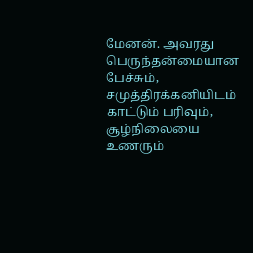மேனன். அவரது பெருந்தன்மையான பேச்சும், சமுத்திரக்கனியிடம் காட்டும் பரிவும், சூழ்நிலையை உணரும்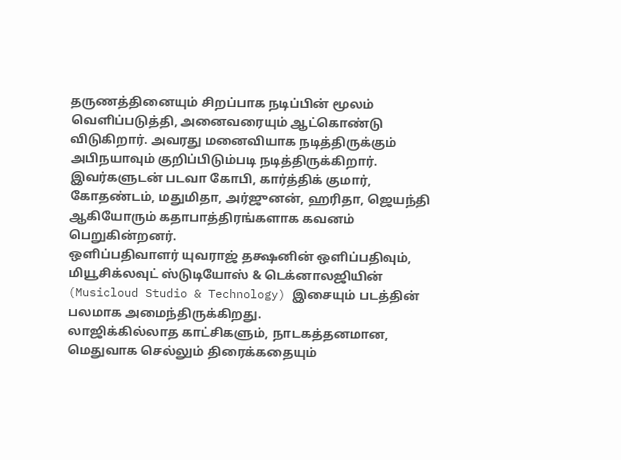தருணத்தினையும் சிறப்பாக நடிப்பின் மூலம் வெளிப்படுத்தி, அனைவரையும் ஆட்கொண்டு விடுகிறார். அவரது மனைவியாக நடித்திருக்கும் அபிநயாவும் குறிப்பிடும்படி நடித்திருக்கிறார். இவர்களுடன் படவா கோபி, கார்த்திக் குமார், கோதண்டம், மதுமிதா, அர்ஜுனன், ஹரிதா, ஜெயந்தி ஆகியோரும் கதாபாத்திரங்களாக கவனம் பெறுகின்றனர்.
ஒளிப்பதிவாளர் யுவராஜ் தக்ஷனின் ஒளிப்பதிவும், மியூசிக்லவுட் ஸ்டுடியோஸ் & டெக்னாலஜியின் (Musicloud Studio & Technology) இசையும் படத்தின் பலமாக அமைந்திருக்கிறது.
லாஜிக்கில்லாத காட்சிகளும், நாடகத்தனமான, மெதுவாக செல்லும் திரைக்கதையும்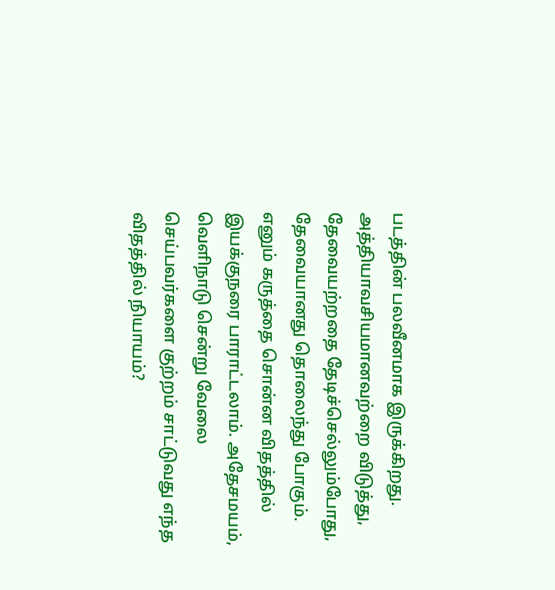படத்தின் பலவீனமாக இருக்கிறது.
அத்தியாவசியமானவற்றை விடுத்து, தேவையற்றதை தேடிச்செல்லும்போது, தேவையானது தொலைந்து போகும். எனும் கருத்தை சொன்ன விதத்தில் இயக்குநரை பாராட்டலாம். அதேசமயம், வெளிநாடு சென்று வேலை செய்பவர்களை குற்றம் சாட்டுவது எந்த விதத்தில் நியாயம்?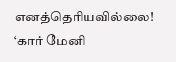எனத்தெரியவில்லை!
‘கார் மேனி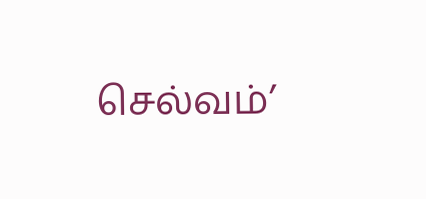செல்வம்’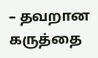– தவறான கருத்தை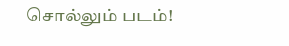சொல்லும் படம்!